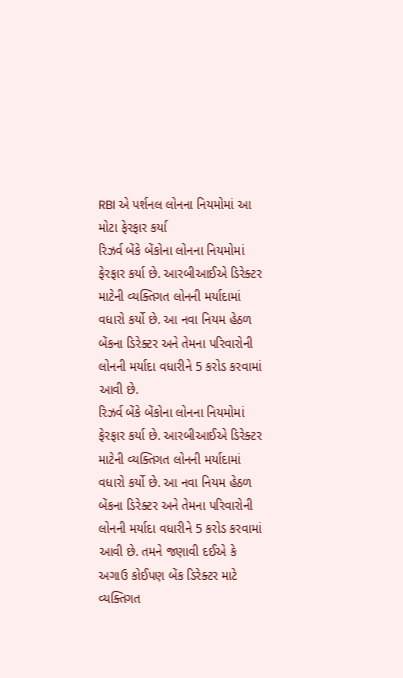RBI એ પર્શનલ લોનના નિયમોમાં આ મોટા ફેરફાર કર્યા
રિઝર્વ બેંકે બેંકોના લોનના નિયમોમાં ફેરફાર કર્યા છે. આરબીઆઈએ ડિરેક્ટર માટેની વ્યક્તિગત લોનની મર્યાદામાં વધારો કર્યો છે. આ નવા નિયમ હેઠળ બેંકના ડિરેક્ટર અને તેમના પરિવારોની લોનની મર્યાદા વધારીને 5 કરોડ કરવામાં આવી છે.
રિઝર્વ બેંકે બેંકોના લોનના નિયમોમાં ફેરફાર કર્યા છે. આરબીઆઈએ ડિરેક્ટર માટેની વ્યક્તિગત લોનની મર્યાદામાં વધારો કર્યો છે. આ નવા નિયમ હેઠળ બેંકના ડિરેક્ટર અને તેમના પરિવારોની લોનની મર્યાદા વધારીને 5 કરોડ કરવામાં આવી છે. તમને જણાવી દઈએ કે અગાઉ કોઈપણ બેંક ડિરેક્ટર માટે વ્યક્તિગત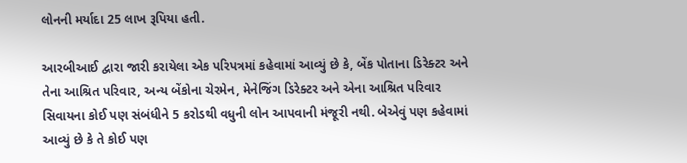લોનની મર્યાદા 25 લાખ રૂપિયા હતી.

આરબીઆઈ દ્વારા જારી કરાયેલા એક પરિપત્રમાં કહેવામાં આવ્યું છે કે, બેંક પોતાના ડિરેક્ટર અને તેના આશ્રિત પરિવાર, અન્ય બેંકોના ચેરમેન, મેનેજિંગ ડિરેક્ટર અને એના આશ્રિત પરિવાર સિવાયના કોઈ પણ સંબંધીને 5 કરોડથી વધુની લોન આપવાની મંજૂરી નથી. બેએવું પણ કહેવામાં આવ્યું છે કે તે કોઈ પણ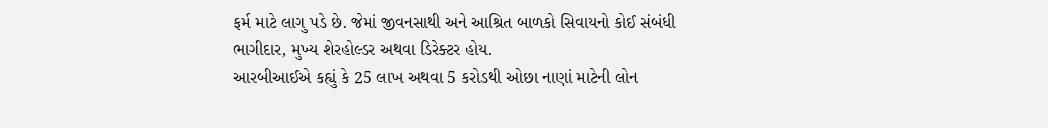ફર્મ માટે લાગુ પડે છે. જેમાં જીવનસાથી અને આશ્રિત બાળકો સિવાયનો કોઈ સંબંધી ભાગીદાર, મુખ્ય શેરહોલ્ડર અથવા ડિરેક્ટર હોય.
આરબીઆઈએ કહ્યું કે 25 લાખ અથવા 5 કરોડથી ઓછા નાણાં માટેની લોન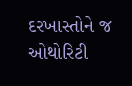દરખાસ્તોને જ ઓથોરિટી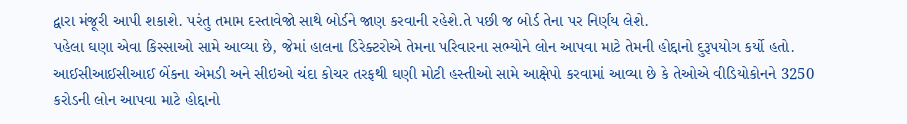દ્વારા મંજૂરી આપી શકાશે. પરંતુ તમામ દસ્તાવેજો સાથે બોર્ડને જાણ કરવાની રહેશે.તે પછી જ બોર્ડ તેના પર નિર્ણય લેશે.
પહેલા ઘણા એવા કિસ્સાઓ સામે આવ્યા છે, જેમાં હાલના ડિરેક્ટરોએ તેમના પરિવારના સભ્યોને લોન આપવા માટે તેમની હોદ્દાનો દુરૂપયોગ કર્યો હતો. આઈસીઆઈસીઆઈ બેંકના એમડી અને સીઇઓ ચંદા કોચર તરફથી ઘણી મોટી હસ્તીઓ સામે આક્ષેપો કરવામાં આવ્યા છે કે તેઓએ વીડિયોકોનને 3250 કરોડની લોન આપવા માટે હોદ્દાનો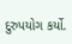દુરુપયોગ કર્યો.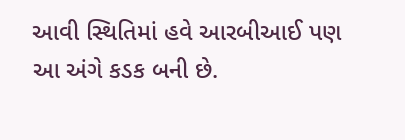આવી સ્થિતિમાં હવે આરબીઆઈ પણ આ અંગે કડક બની છે.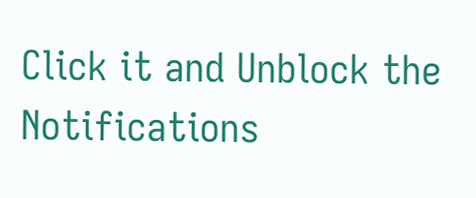Click it and Unblock the Notifications